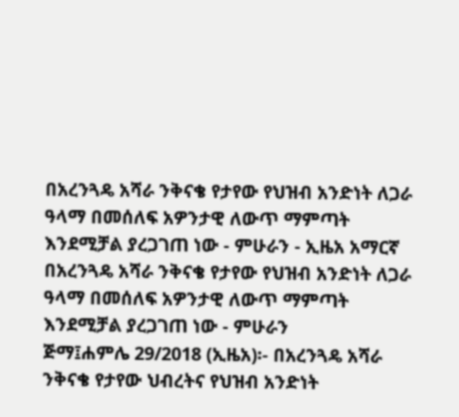በአረንጓዴ አሻራ ንቅናቄ የታየው የህዝብ አንድነት ለጋራ ዓላማ በመሰለፍ አዎንታዊ ለውጥ ማምጣት እንደሚቻል ያረጋገጠ ነው - ምሁራን - ኢዜአ አማርኛ
በአረንጓዴ አሻራ ንቅናቄ የታየው የህዝብ አንድነት ለጋራ ዓላማ በመሰለፍ አዎንታዊ ለውጥ ማምጣት እንደሚቻል ያረጋገጠ ነው - ምሁራን
ጅማ፤ሐምሌ 29/2018 (ኢዜአ)፡- በአረንጓዴ አሻራ ንቅናቄ የታየው ህብረትና የህዝብ አንድነት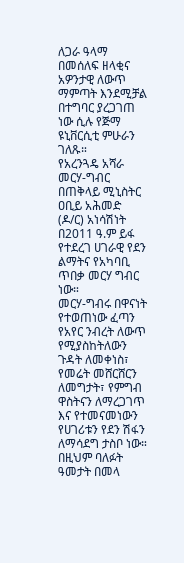ለጋራ ዓላማ በመሰለፍ ዘላቂና አዎንታዊ ለውጥ ማምጣት እንደሚቻል በተግባር ያረጋገጠ ነው ሲሉ የጅማ ዩኒቨርሲቲ ምሁራን ገለጹ።
የአረንጓዴ አሻራ መርሃ-ግብር በጠቅላይ ሚኒስትር ዐቢይ አሕመድ (ዶ/ር) አነሳሽነት በ2011 ዓ.ም ይፋ የተደረገ ሀገራዊ የደን ልማትና የአካባቢ ጥበቃ መርሃ ግብር ነው።
መርሃ-ግብሩ በዋናነት የተወጠነው ፈጣን የአየር ንብረት ለውጥ የሚያስከትለውን ጉዳት ለመቀነስ፣ የመሬት መሸርሸርን ለመግታት፣ የምግብ ዋስትናን ለማረጋገጥ እና የተመናመነውን የሀገሪቱን የደን ሽፋን ለማሳደግ ታስቦ ነው።
በዚህም ባለፉት ዓመታት በመላ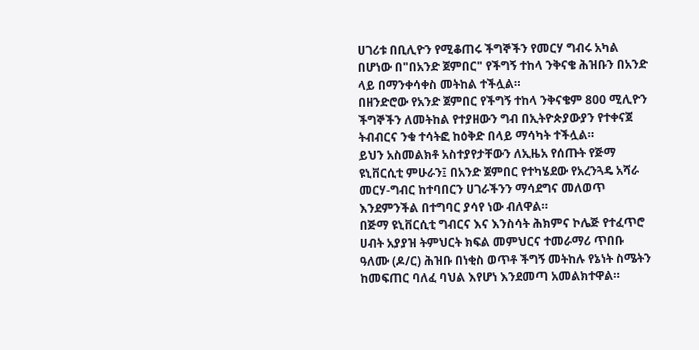ሀገሪቱ በቢሊዮን የሚቆጠሩ ችግኞችን የመርሃ ግብሩ አካል በሆነው በ"በአንድ ጀምበር" የችግኝ ተከላ ንቅናቄ ሕዝቡን በአንድ ላይ በማንቀሳቀስ መትከል ተችሏል።
በዘንድሮው የአንድ ጀምበር የችግኝ ተከላ ንቅናቄም 800 ሚሊዮን ችግኞችን ለመትከል የተያዘውን ግብ በኢትዮጵያውያን የተቀናጀ ትብብርና ንቁ ተሳትፎ ከዕቅድ በላይ ማሳካት ተችሏል።
ይህን አስመልክቶ አስተያየታቸውን ለኢዜአ የሰጡት የጅማ ዩኒቨርሲቲ ምሁራን፤ በአንድ ጀምበር የተካሄደው የአረንጓዴ አሻራ መርሃ-ግብር ከተባበርን ሀገራችንን ማሳደግና መለወጥ እንደምንችል በተግባር ያሳየ ነው ብለዋል።
በጅማ ዩኒቨርሲቲ ግብርና እና እንስሳት ሕክምና ኮሌጅ የተፈጥሮ ሀብት አያያዝ ትምህርት ክፍል መምህርና ተመራማሪ ጥበቡ ዓለሙ (ዶ/ር) ሕዝቡ በነቂስ ወጥቶ ችግኝ መትከሉ የኔነት ስሜትን ከመፍጠር ባለፈ ባህል እየሆነ እንደመጣ አመልክተዋል።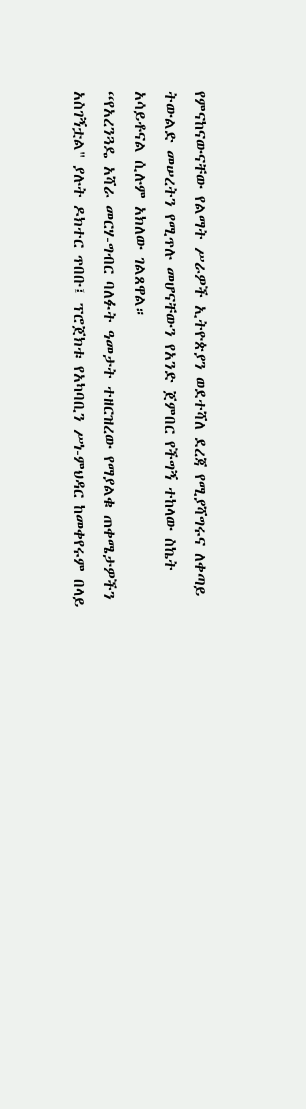የምናከናውናቸው የልማት ሥራዎች ኢትዮጵያን ወደተሻለ ደረጃ የሚያሻግሩና ለቀጣይ ትውልድ መሠረትን የሚጥሉ መሆናቸውን የአንድ ጀምበር የችግኝ ተከላው ስኬት አሳይቶናል ሲሉም አክለው ገልጸዋል።
“የአረንጓዴ አሻራ መርሃ-ግብር ባለፉት ዓመታት ተዘርዝረው የማያልቁ ጠቀሜታዎችን አስገኝቷል" ያሉት ዶክተር ጥበቡ፤ ፕሮጀክቱ የአካባቢን ሥነ-ምህዳር ከመቀየሩም በላይ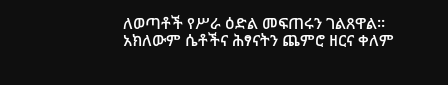ለወጣቶች የሥራ ዕድል መፍጠሩን ገልጸዋል።
አክለውም ሴቶችና ሕፃናትን ጨምሮ ዘርና ቀለም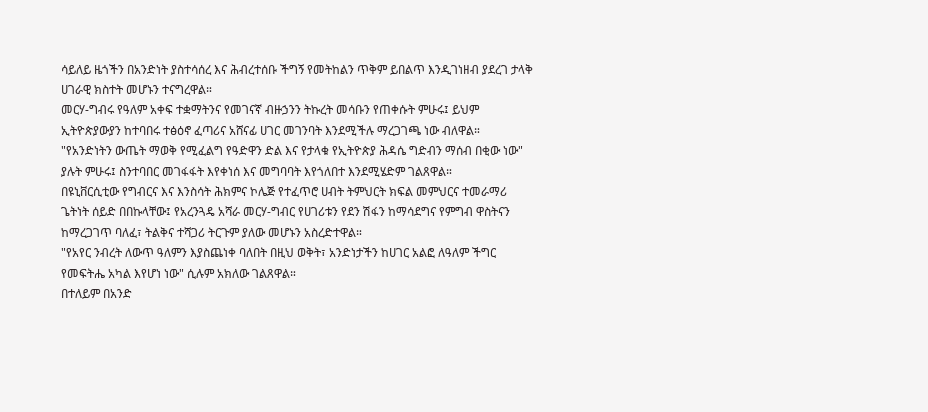ሳይለይ ዜጎችን በአንድነት ያስተሳሰረ እና ሕብረተሰቡ ችግኝ የመትከልን ጥቅም ይበልጥ እንዲገነዘብ ያደረገ ታላቅ ሀገራዊ ክስተት መሆኑን ተናግረዋል።
መርሃ-ግብሩ የዓለም አቀፍ ተቋማትንና የመገናኛ ብዙኃንን ትኩረት መሳቡን የጠቀሱት ምሁሩ፤ ይህም ኢትዮጵያውያን ከተባበሩ ተፅዕኖ ፈጣሪና አሸናፊ ሀገር መገንባት እንደሚችሉ ማረጋገጫ ነው ብለዋል።
"የአንድነትን ውጤት ማወቅ የሚፈልግ የዓድዋን ድል እና የታላቁ የኢትዮጵያ ሕዳሴ ግድብን ማሰብ በቂው ነው" ያሉት ምሁሩ፤ ስንተባበር መገፋፋት እየቀነሰ እና መግባባት እየጎለበተ እንደሚሄድም ገልጸዋል።
በዩኒቨርሲቲው የግብርና እና እንስሳት ሕክምና ኮሌጅ የተፈጥሮ ሀብት ትምህርት ክፍል መምህርና ተመራማሪ ጌትነት ሰይድ በበኩላቸው፤ የአረንጓዴ አሻራ መርሃ-ግብር የሀገሪቱን የደን ሽፋን ከማሳደግና የምግብ ዋስትናን ከማረጋገጥ ባለፈ፣ ትልቅና ተሻጋሪ ትርጉም ያለው መሆኑን አስረድተዋል።
"የአየር ንብረት ለውጥ ዓለምን እያስጨነቀ ባለበት በዚህ ወቅት፣ አንድነታችን ከሀገር አልፎ ለዓለም ችግር የመፍትሔ አካል እየሆነ ነው" ሲሉም አክለው ገልጸዋል።
በተለይም በአንድ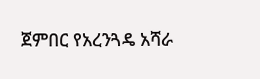ጀምበር የአረንጓዴ አሻራ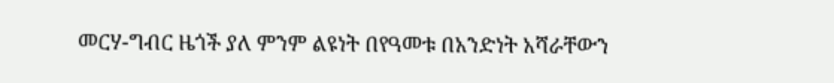መርሃ-ግብር ዜጎች ያለ ምንም ልዩነት በየዓመቱ በአንድነት አሻራቸውን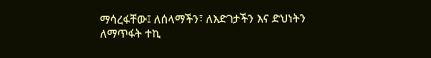ማሳረፋቸው፤ ለሰላማችን፣ ለእድገታችን እና ድህነትን ለማጥፋት ተኪ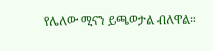የሌለው ሚናን ይጫወታል ብለዋል።